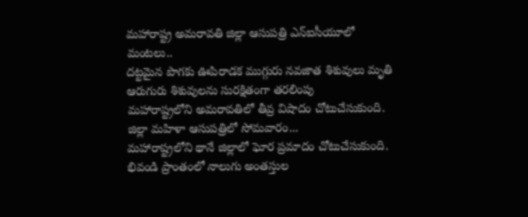మహారాష్ట్ర అమరావతి జిల్లా ఆసుపత్రి ఎన్ఐసీయూలో మంటలు..
దట్టమైన పొగకు ఊపిరాడక ముగ్గురు నవజాత శిశువులు మృతి
ఆరుగురు శిశువులను సురక్షితంగా తరలింపు
మహారాష్ట్రలోని అమరావతిలో తీవ్ర విషాదం చోటుచేసుకుంది. జిల్లా మహిళా ఆసుపత్రిలో సోమవారం...
మహారాష్ట్రలోని థానే జిల్లాలో ఘోర ప్రమాదం చోటుచేసుకుంది. భివండి ప్రాంతంలో నాలుగు అంతస్తుల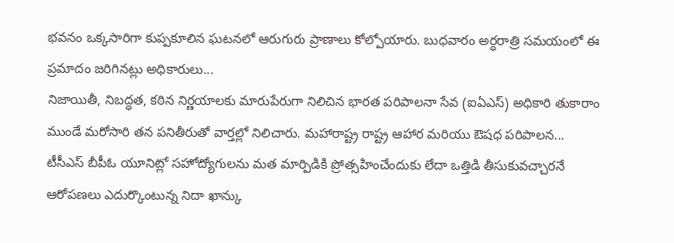భవనం ఒక్కసారిగా కుప్పకూలిన ఘటనలో ఆరుగురు ప్రాణాలు కోల్పోయారు. బుధవారం అర్ధరాత్రి సమయంలో ఈ ప్రమాదం జరిగినట్లు అధికారులు...
నిజాయితీ, నిబద్ధత, కఠిన నిర్ణయాలకు మారుపేరుగా నిలిచిన భారత పరిపాలనా సేవ (ఐఏఎస్) అధికారి తుకారాం ముండే మరోసారి తన పనితీరుతో వార్తల్లో నిలిచారు. మహారాష్ట్ర రాష్ట్ర ఆహార మరియు ఔషధ పరిపాలన...
టీసీఎస్ బీపీఓ యూనిట్లో సహోద్యోగులను మత మార్పిడికి ప్రోత్సహించేందుకు లేదా ఒత్తిడి తీసుకువచ్చారనే ఆరోపణలు ఎదుర్కొంటున్న నిదా ఖాన్కు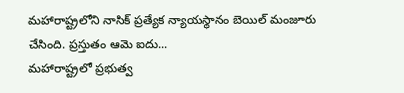మహారాష్ట్రలోని నాసిక్ ప్రత్యేక న్యాయస్థానం బెయిల్ మంజూరు చేసింది. ప్రస్తుతం ఆమె ఐదు...
మహారాష్ట్రలో ప్రభుత్వ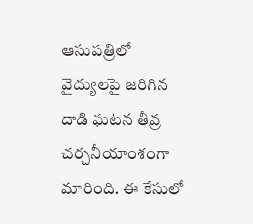ఆసుపత్రిలో వైద్యులపై జరిగిన దాడి ఘటన తీవ్ర చర్చనీయాంశంగా మారింది. ఈ కేసులో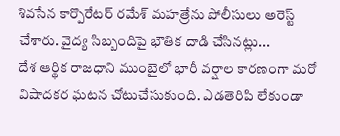శివసేన కార్పొరేటర్ రమేశ్ మహత్రేను పోలీసులు అరెస్ట్ చేశారు. వైద్య సిబ్బందిపై భౌతిక దాడి చేసినట్లు...
దేశ ఆర్థిక రాజధాని ముంబైలో భారీ వర్షాల కారణంగా మరో విషాదకర ఘటన చోటుచేసుకుంది. ఎడతెరిపి లేకుండా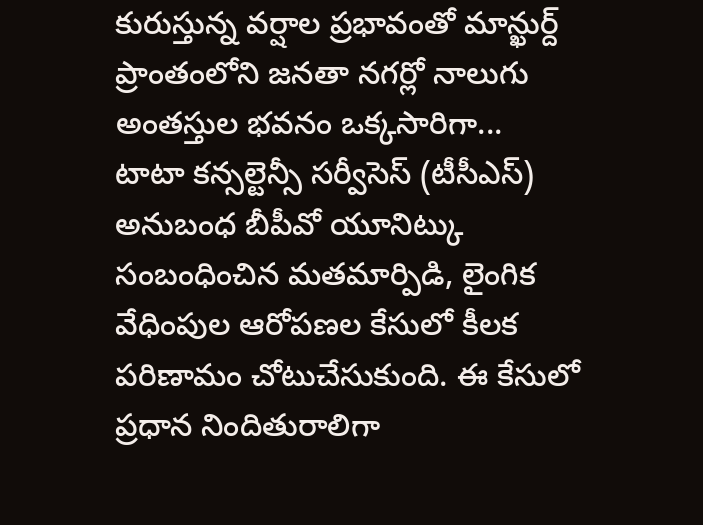కురుస్తున్న వర్షాల ప్రభావంతో మాన్ఖుర్ద్ ప్రాంతంలోని జనతా నగర్లో నాలుగు అంతస్తుల భవనం ఒక్కసారిగా...
టాటా కన్సల్టెన్సీ సర్వీసెస్ (టీసీఎస్) అనుబంధ బీపీవో యూనిట్కు సంబంధించిన మతమార్పిడి, లైంగిక వేధింపుల ఆరోపణల కేసులో కీలక పరిణామం చోటుచేసుకుంది. ఈ కేసులో ప్రధాన నిందితురాలిగా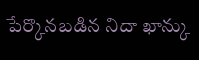పేర్కొనబడిన నిదా ఖాన్కు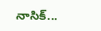నాసిక్...